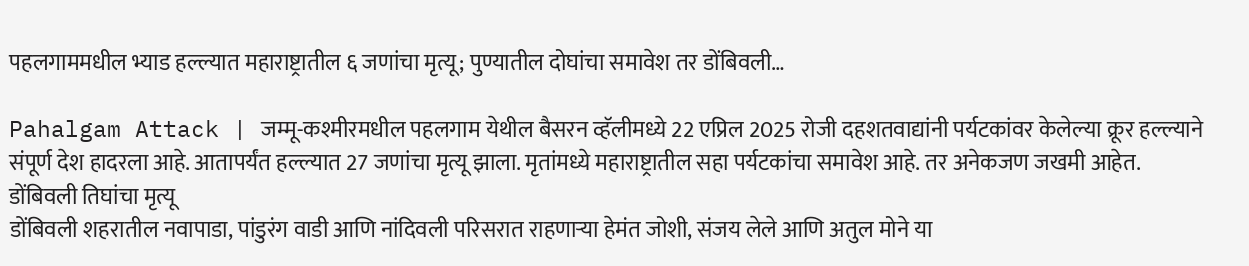पहलगाममधील भ्याड हल्ल्यात महाराष्ट्रातील ६ जणांचा मृत्यू; पुण्यातील दोघांचा समावेश तर डोंबिवली…

Pahalgam Attack | जम्मू-कश्मीरमधील पहलगाम येथील बैसरन व्हॅलीमध्ये 22 एप्रिल 2025 रोजी दहशतवाद्यांनी पर्यटकांवर केलेल्या क्रूर हल्ल्याने संपूर्ण देश हादरला आहे. आतापर्यंत हल्ल्यात 27 जणांचा मृत्यू झाला. मृतांमध्ये महाराष्ट्रातील सहा पर्यटकांचा समावेश आहे. तर अनेकजण जखमी आहेत.
डोंबिवली तिघांचा मृत्यू
डोंबिवली शहरातील नवापाडा, पांडुरंग वाडी आणि नांदिवली परिसरात राहणाऱ्या हेमंत जोशी, संजय लेले आणि अतुल मोने या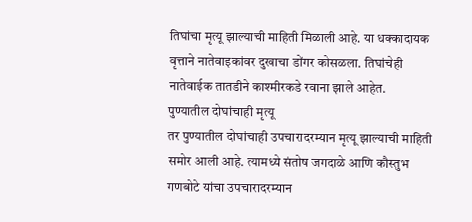तिघांचा मृत्यू झाल्याची माहिती मिळाली आहे. या धक्कादायक वृत्ताने नातेवाइकांवर दुखाचा डोंगर कोसळला. तिघांचेही नातेवाईक तातडीने काश्मीरकडे रवाना झाले आहेत.
पुण्यातील दोघांचाही मृत्यू
तर पुण्यातील दोघांचाही उपचारादरम्यान मृत्यू झाल्याची माहिती समोर आली आहे. त्यामध्ये संतोष जगदाळे आणि कौस्तुभ गणबोटे यांचा उपचारादरम्यान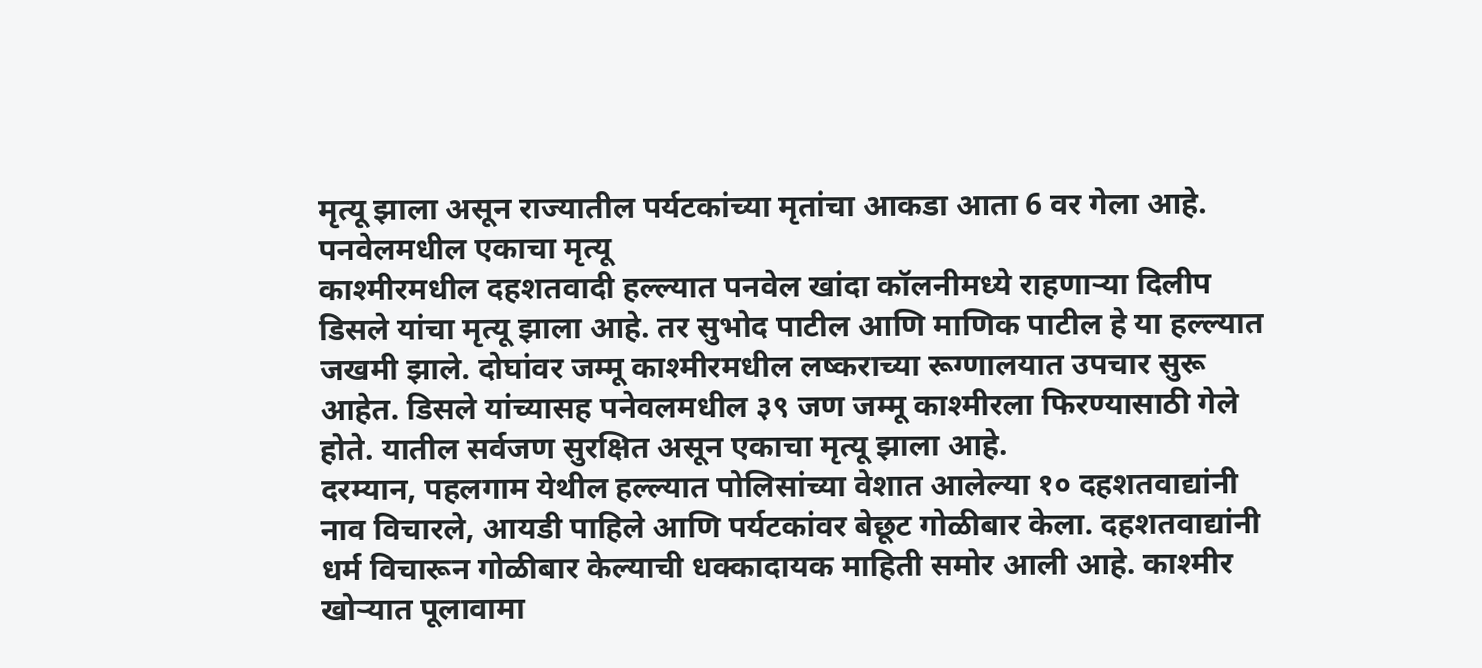मृत्यू झाला असून राज्यातील पर्यटकांच्या मृतांचा आकडा आता 6 वर गेला आहे.
पनवेलमधील एकाचा मृत्यू
काश्मीरमधील दहशतवादी हल्ल्यात पनवेल खांदा कॉलनीमध्ये राहणाऱ्या दिलीप डिसले यांचा मृत्यू झाला आहे. तर सुभोद पाटील आणि माणिक पाटील हे या हल्ल्यात जखमी झाले. दोघांवर जम्मू काश्मीरमधील लष्कराच्या रूग्णालयात उपचार सुरू आहेत. डिसले यांच्यासह पनेवलमधील ३९ जण जम्मू काश्मीरला फिरण्यासाठी गेले होते. यातील सर्वजण सुरक्षित असून एकाचा मृत्यू झाला आहे.
दरम्यान, पहलगाम येथील हल्ल्यात पोलिसांच्या वेशात आलेल्या १० दहशतवाद्यांनी नाव विचारले, आयडी पाहिले आणि पर्यटकांवर बेछूट गोळीबार केला. दहशतवाद्यांनी धर्म विचारून गोळीबार केल्याची धक्कादायक माहिती समोर आली आहे. काश्मीर खोऱ्यात पूलावामा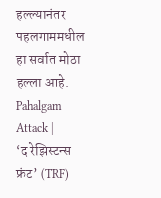हल्ल्यानंतर पहलगाममधील हा सर्वात मोठा हल्ला आहे. Pahalgam Attack |
‘द रेझिस्टन्स फ्रंट’ (TRF)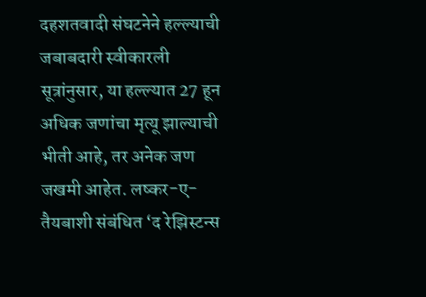दहशतवादी संघटनेने हल्ल्याची जबाबदारी स्वीकारली
सूत्रांनुसार, या हल्ल्यात 27 हून अधिक जणांचा मृत्यू झाल्याची भीती आहे, तर अनेक जण जखमी आहेत. लष्कर-ए-तैयबाशी संबंधित ‘द रेझिस्टन्स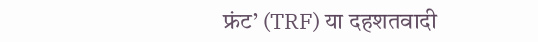फ्रंट’ (TRF) या दहशतवादी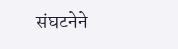संघटनेने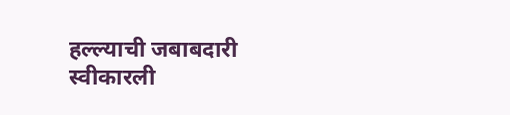हल्ल्याची जबाबदारी स्वीकारली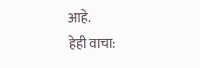आहे.
हेही वाचा: